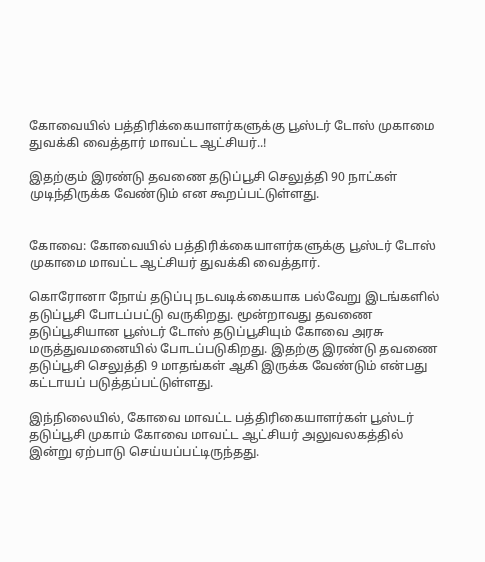கோவையில் பத்திரிக்கையாளர்களுக்கு பூஸ்டர் டோஸ் முகாமை துவக்கி வைத்தார் மாவட்ட ஆட்சியர்..!

இதற்கும் இரண்டு தவணை தடுப்பூசி செலுத்தி 90 நாட்கள் முடிந்திருக்க வேண்டும் என கூறப்பட்டுள்ளது.


கோவை: கோவையில் பத்திரிக்கையாளர்களுக்கு பூஸ்டர் டோஸ் முகாமை மாவட்ட ஆட்சியர் துவக்கி வைத்தார்.

கொரோனா நோய் தடுப்பு நடவடிக்கையாக பல்வேறு இடங்களில் தடுப்பூசி போடப்பட்டு வருகிறது. மூன்றாவது தவணை தடுப்பூசியான பூஸ்டர் டோஸ் தடுப்பூசியும் கோவை அரசு மருத்துவமனையில் போடப்படுகிறது. இதற்கு இரண்டு தவணை தடுப்பூசி செலுத்தி 9 மாதங்கள் ஆகி இருக்க வேண்டும் என்பது கட்டாயப் படுத்தப்பட்டுள்ளது.

இந்நிலையில், கோவை மாவட்ட பத்திரிகையாளர்கள் பூஸ்டர் தடுப்பூசி முகாம் கோவை மாவட்ட ஆட்சியர் அலுவலகத்தில் இன்று ஏற்பாடு செய்யப்பட்டிருந்தது.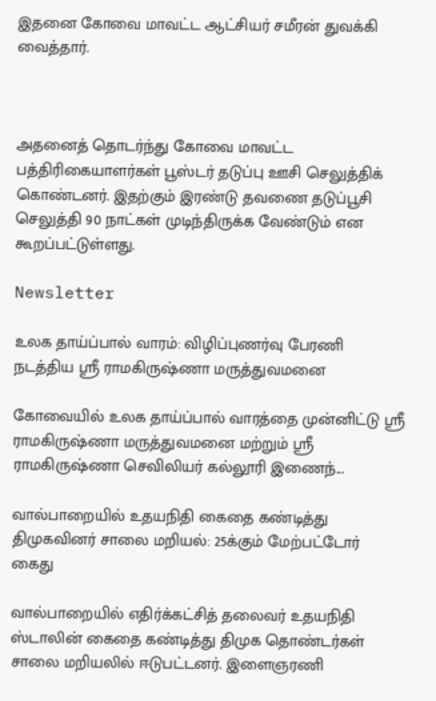இதனை கோவை மாவட்ட ஆட்சியர் சமீரன் துவக்கி வைத்தார்.



அதனைத் தொடர்ந்து கோவை மாவட்ட பத்திரிகையாளர்கள் பூஸ்டர் தடுப்பு ஊசி செலுத்திக் கொண்டனர். இதற்கும் இரண்டு தவணை தடுப்பூசி செலுத்தி 90 நாட்கள் முடிந்திருக்க வேண்டும் என கூறப்பட்டுள்ளது.

Newsletter

உலக தாய்ப்பால் வாரம்: விழிப்புணர்வு பேரணி நடத்திய ஸ்ரீ ராமகிருஷ்ணா மருத்துவமனை

கோவையில் உலக தாய்ப்பால் வாரத்தை முன்னிட்டு ஸ்ரீ ராமகிருஷ்ணா மருத்துவமனை மற்றும் ஸ்ரீ ராமகிருஷ்ணா செவிலியர் கல்லூரி இணைந்...

வால்பாறையில் உதயநிதி கைதை கண்டித்து திமுகவினர் சாலை மறியல்: 25க்கும் மேற்பட்டோர் கைது

வால்பாறையில் எதிர்க்கட்சித் தலைவர் உதயநிதி ஸ்டாலின் கைதை கண்டித்து திமுக தொண்டர்கள் சாலை மறியலில் ஈடுபட்டனர். இளைஞரணி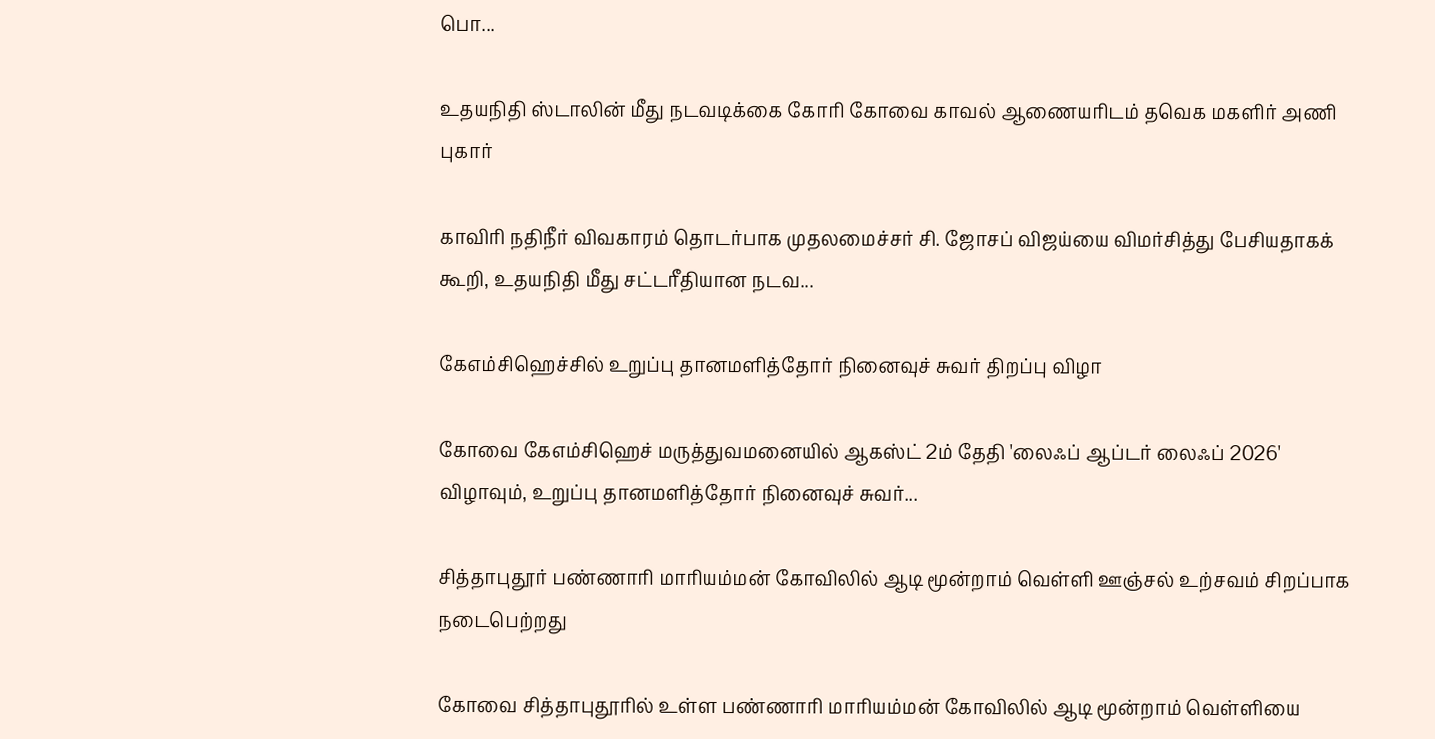பொ...

உதயநிதி ஸ்டாலின் மீது நடவடிக்கை கோரி கோவை காவல் ஆணையரிடம் தவெக மகளிர் அணி புகார்

காவிரி நதிநீர் விவகாரம் தொடர்பாக முதலமைச்சர் சி. ஜோசப் விஜய்யை விமர்சித்து பேசியதாகக் கூறி, உதயநிதி மீது சட்டரீதியான நடவ...

கேஎம்சிஹெச்சில் உறுப்பு தானமளித்தோர் நினைவுச் சுவர் திறப்பு விழா

கோவை கேஎம்சிஹெச் மருத்துவமனையில் ஆகஸ்ட் 2ம் தேதி 'லைஃப் ஆப்டர் லைஃப் 2026' விழாவும், உறுப்பு தானமளித்தோர் நினைவுச் சுவர்...

சித்தாபுதூர் பண்ணாரி மாரியம்மன் கோவிலில் ஆடி மூன்றாம் வெள்ளி ஊஞ்சல் உற்சவம் சிறப்பாக நடைபெற்றது

கோவை சித்தாபுதூரில் உள்ள பண்ணாரி மாரியம்மன் கோவிலில் ஆடி மூன்றாம் வெள்ளியை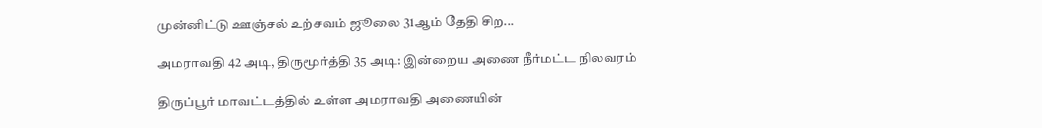முன்னிட்டு ஊஞ்சல் உற்சவம் ஜூலை 31ஆம் தேதி சிற...

அமராவதி 42 அடி, திருமூர்த்தி 35 அடி: இன்றைய அணை நீர்மட்ட நிலவரம்

திருப்பூர் மாவட்டத்தில் உள்ள அமராவதி அணையின்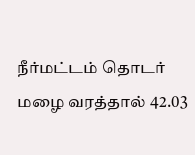நீர்மட்டம் தொடர் மழை வரத்தால் 42.03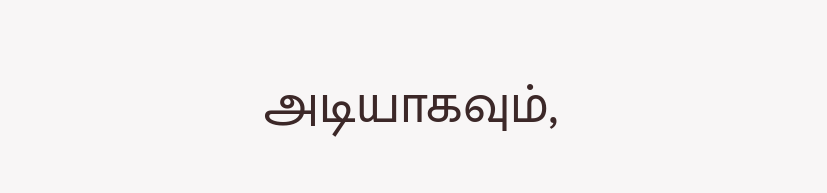அடியாகவும்,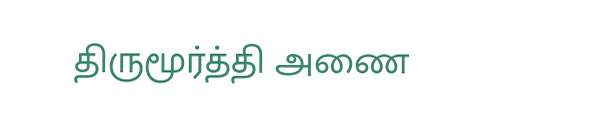திருமூர்த்தி அணை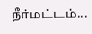நீர்மட்டம்...